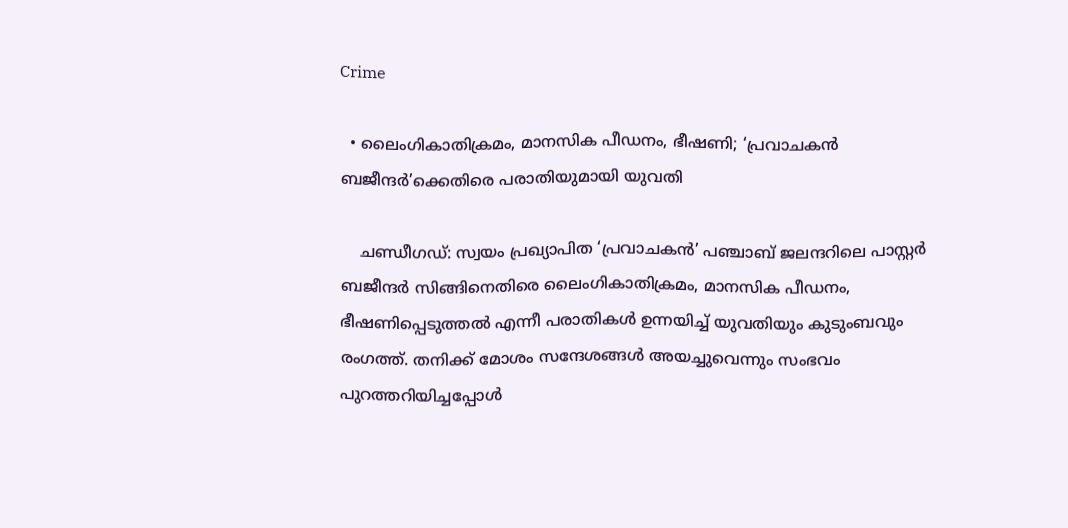Crime

  • ലൈംഗികാതിക്രമം, മാനസിക പീഡനം, ഭീഷണി; ‘പ്രവാചകന്‍ ബജീന്ദര്‍’ക്കെതിരെ പരാതിയുമായി യുവതി

    ചണ്ഡീഗഡ്: സ്വയം പ്രഖ്യാപിത ‘പ്രവാചകന്‍’ പഞ്ചാബ് ജലന്ദറിലെ പാസ്റ്റര്‍ ബജീന്ദര്‍ സിങ്ങിനെതിരെ ലൈംഗികാതിക്രമം, മാനസിക പീഡനം, ഭീഷണിപ്പെടുത്തല്‍ എന്നീ പരാതികള്‍ ഉന്നയിച്ച് യുവതിയും കുടുംബവും രംഗത്ത്. തനിക്ക് മോശം സന്ദേശങ്ങള്‍ അയച്ചുവെന്നും സംഭവം പുറത്തറിയിച്ചപ്പോള്‍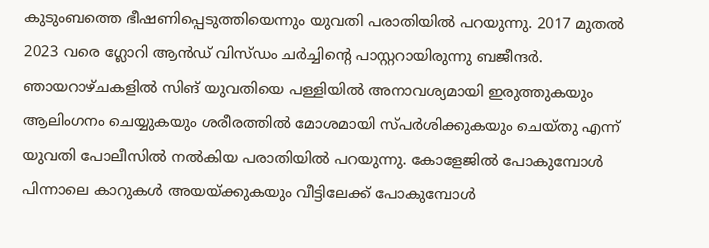കുടുംബത്തെ ഭീഷണിപ്പെടുത്തിയെന്നും യുവതി പരാതിയില്‍ പറയുന്നു. 2017 മുതല്‍ 2023 വരെ ഗ്ലോറി ആന്‍ഡ് വിസ്ഡം ചര്‍ച്ചിന്റെ പാസ്റ്ററായിരുന്നു ബജീന്ദര്‍. ഞായറാഴ്ചകളില്‍ സിങ് യുവതിയെ പള്ളിയില്‍ അനാവശ്യമായി ഇരുത്തുകയും ആലിംഗനം ചെയ്യുകയും ശരീരത്തില്‍ മോശമായി സ്പര്‍ശിക്കുകയും ചെയ്തു എന്ന് യുവതി പോലീസില്‍ നല്‍കിയ പരാതിയില്‍ പറയുന്നു. കോളേജില്‍ പോകുമ്പോള്‍ പിന്നാലെ കാറുകള്‍ അയയ്ക്കുകയും വീട്ടിലേക്ക് പോകുമ്പോള്‍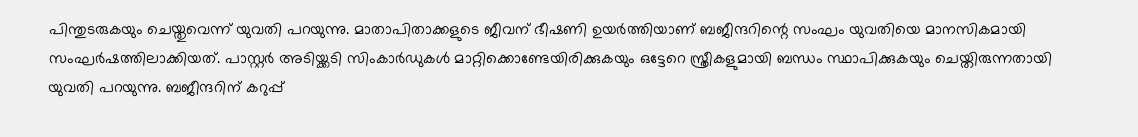പിന്തുടരുകയും ചെയ്തുവെന്ന് യുവതി പറയുന്നു. മാതാപിതാക്കളുടെ ജീവന് ഭീഷണി ഉയര്‍ത്തിയാണ് ബജീന്ദറിന്റെ സംഘം യുവതിയെ മാനസികമായി സംഘര്‍ഷത്തിലാക്കിയത്. പാസ്റ്റര്‍ അടിയ്ക്കടി സിംകാര്‍ഡുകള്‍ മാറ്റിക്കൊണ്ടേയിരിക്കുകയും ഒട്ടേറെ സ്ത്രീകളുമായി ബന്ധം സ്ഥാപിക്കുകയും ചെയ്തിരുന്നതായി യുവതി പറയുന്നു. ബജീന്ദറിന് കറുപ്പ്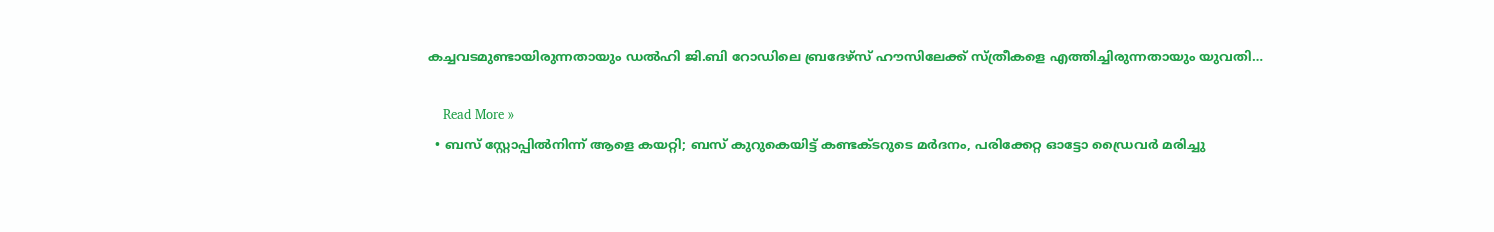കച്ചവടമുണ്ടായിരുന്നതായും ഡല്‍ഹി ജി.ബി റോഡിലെ ബ്രദേഴ്സ് ഹൗസിലേക്ക് സ്ത്രീകളെ എത്തിച്ചിരുന്നതായും യുവതി…

    Read More »
  • ബസ് സ്റ്റോപ്പില്‍നിന്ന് ആളെ കയറ്റി; ബസ് കുറുകെയിട്ട് കണ്ടക്ടറുടെ മര്‍ദനം, പരിക്കേറ്റ ഓട്ടോ ഡ്രൈവര്‍ മരിച്ചു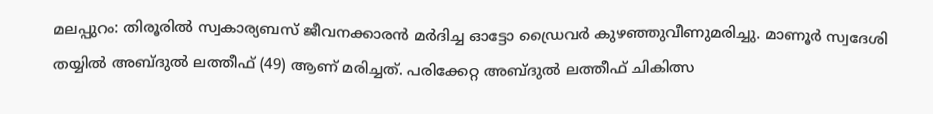മലപ്പുറം: തിരൂരില്‍ സ്വകാര്യബസ് ജീവനക്കാരന്‍ മര്‍ദിച്ച ഓട്ടോ ഡ്രൈവര്‍ കുഴഞ്ഞുവീണുമരിച്ചു. മാണൂര്‍ സ്വദേശി തയ്യില്‍ അബ്ദുല്‍ ലത്തീഫ് (49) ആണ് മരിച്ചത്. പരിക്കേറ്റ അബ്ദുല്‍ ലത്തീഫ് ചികിത്സ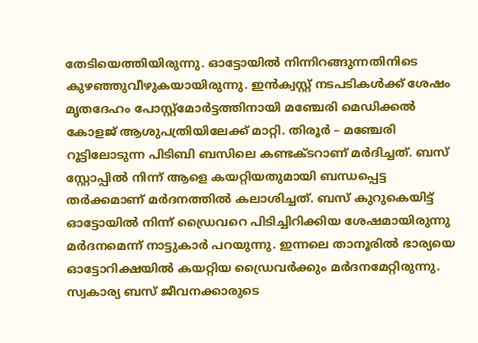തേടിയെത്തിയിരുന്നു. ഓട്ടോയില്‍ നിന്നിറങ്ങുന്നതിനിടെ കുഴഞ്ഞുവീഴുകയായിരുന്നു. ഇന്‍ക്വസ്റ്റ് നടപടികള്‍ക്ക് ശേഷം മൃതദേഹം പോസ്റ്റ്മോര്‍ട്ടത്തിനായി മഞ്ചേരി മെഡിക്കല്‍ കോളജ് ആശുപത്രിയിലേക്ക് മാറ്റി. തിരൂര്‍ – മഞ്ചേരി റൂട്ടിലോടുന്ന പിടിബി ബസിലെ കണ്ടക്ടറാണ് മര്‍ദിച്ചത്. ബസ് സ്റ്റോപ്പില്‍ നിന്ന് ആളെ കയറ്റിയതുമായി ബന്ധപ്പെട്ട തര്‍ക്കമാണ് മര്‍ദനത്തില്‍ കലാശിച്ചത്. ബസ് കുറുകെയിട്ട് ഓട്ടോയില്‍ നിന്ന് ഡ്രൈവറെ പിടിച്ചിറിക്കിയ ശേഷമായിരുന്നു മര്‍ദനമെന്ന് നാട്ടുകാര്‍ പറയുന്നു. ഇന്നലെ താനൂരില്‍ ഭാര്യയെ ഓട്ടോറിക്ഷയില്‍ കയറ്റിയ ഡ്രൈവര്‍ക്കും മര്‍ദനമേറ്റിരുന്നു. സ്വകാര്യ ബസ് ജീവനക്കാരുടെ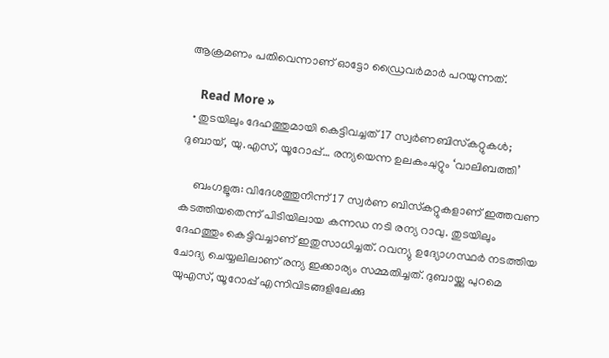ആക്രമണം പതിവെന്നാണ് ഓട്ടോ ഡ്രൈവര്‍മാര്‍ പറയുന്നത്.

    Read More »
  • തുടയിലും ദേഹത്തുമായി കെട്ടിവച്ചത് 17 സ്വര്‍ണബിസ്‌കറ്റുകള്‍; ദുബായ്, യു.എസ്, യൂറോപ്പ്… രന്യയെന്ന ഉലകംചുറ്റും ‘വാലിബത്തി’

    ബംഗളൂരു: വിദേശത്തുനിന്ന് 17 സ്വര്‍ണ ബിസ്‌കറ്റുകളാണ് ഇത്തവണ കടത്തിയതെന്ന് പിടിയിലായ കന്നഡ നടി രന്യ റാവു. തുടയിലും ദേഹത്തും കെട്ടിവച്ചാണ് ഇതുസാധിച്ചത്. റവന്യു ഉദ്യോഗസ്ഥര്‍ നടത്തിയ ചോദ്യ ചെയ്യലിലാണ് രന്യ ഇക്കാര്യം സമ്മതിച്ചത്. ദുബായ്ക്കു പുറമെ യുഎസ്, യൂറോപ്പ് എന്നിവിടങ്ങളിലേക്കു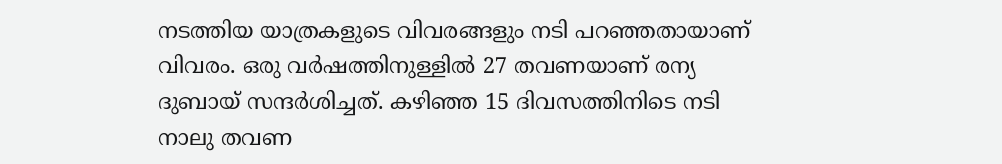നടത്തിയ യാത്രകളുടെ വിവരങ്ങളും നടി പറഞ്ഞതായാണ് വിവരം. ഒരു വര്‍ഷത്തിനുള്ളില്‍ 27 തവണയാണ് രന്യ ദുബായ് സന്ദര്‍ശിച്ചത്. കഴിഞ്ഞ 15 ദിവസത്തിനിടെ നടി നാലു തവണ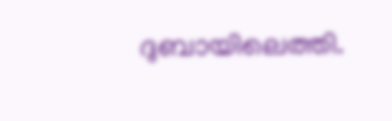ദുബായിലെത്തി.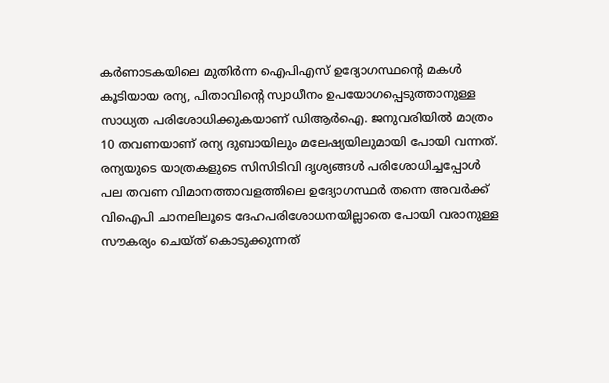കര്‍ണാടകയിലെ മുതിര്‍ന്ന ഐപിഎസ് ഉദ്യോഗസ്ഥന്റെ മകള്‍ കൂടിയായ രന്യ, പിതാവിന്റെ സ്വാധീനം ഉപയോഗപ്പെടുത്താനുള്ള സാധ്യത പരിശോധിക്കുകയാണ് ഡിആര്‍ഐ. ജനുവരിയില്‍ മാത്രം 10 തവണയാണ് രന്യ ദുബായിലും മലേഷ്യയിലുമായി പോയി വന്നത്. രന്യയുടെ യാത്രകളുടെ സിസിടിവി ദൃശ്യങ്ങള്‍ പരിശോധിച്ചപ്പോള്‍ പല തവണ വിമാനത്താവളത്തിലെ ഉദ്യോഗസ്ഥര്‍ തന്നെ അവര്‍ക്ക് വിഐപി ചാനലിലൂടെ ദേഹപരിശോധനയില്ലാതെ പോയി വരാനുള്ള സൗകര്യം ചെയ്ത് കൊടുക്കുന്നത്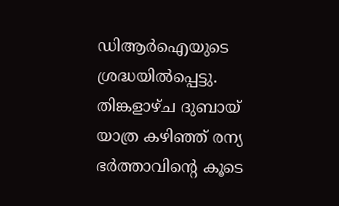ഡിആര്‍ഐയുടെ ശ്രദ്ധയില്‍പ്പെട്ടു. തിങ്കളാഴ്ച ദുബായ് യാത്ര കഴിഞ്ഞ് രന്യ ഭര്‍ത്താവിന്റെ കൂടെ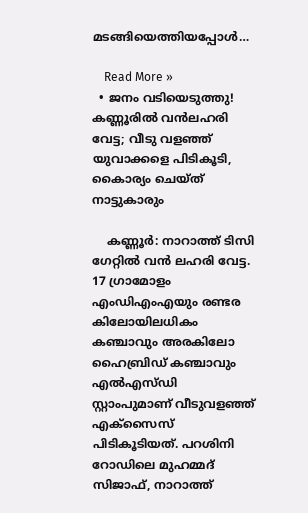മടങ്ങിയെത്തിയപ്പോള്‍…

    Read More »
  • ജനം വടിയെടുത്തു! കണ്ണൂരില്‍ വന്‍ലഹരി വേട്ട; വീടു വളഞ്ഞ് യുവാക്കളെ പിടികൂടി, കൈാര്യം ചെയ്ത് നാട്ടുകാരും

    കണ്ണൂര്‍: നാറാത്ത് ടിസി ഗേറ്റില്‍ വന്‍ ലഹരി വേട്ട. 17 ഗ്രാമോളം എംഡിഎംഎയും രണ്ടര കിലോയിലധികം കഞ്ചാവും അരകിലോ ഹൈബ്രിഡ് കഞ്ചാവും എല്‍എസ്ഡി സ്റ്റാംപുമാണ് വീടുവളഞ്ഞ് എക്‌സൈസ് പിടികൂടിയത്. പറശിനി റോഡിലെ മുഹമ്മദ് സിജാഫ്, നാറാത്ത്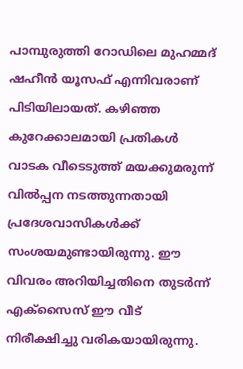പാമ്പുരുത്തി റോഡിലെ മുഹമ്മദ് ഷഹീന്‍ യൂസഫ് എന്നിവരാണ് പിടിയിലായത്. കഴിഞ്ഞ കുറേക്കാലമായി പ്രതികള്‍ വാടക വീടെടുത്ത് മയക്കുമരുന്ന് വില്‍പ്പന നടത്തുന്നതായി പ്രദേശവാസികള്‍ക്ക് സംശയമുണ്ടായിരുന്നു. ഈ വിവരം അറിയിച്ചതിനെ തുടര്‍ന്ന് എക്‌സൈസ് ഈ വീട് നിരീക്ഷിച്ചു വരികയായിരുന്നു.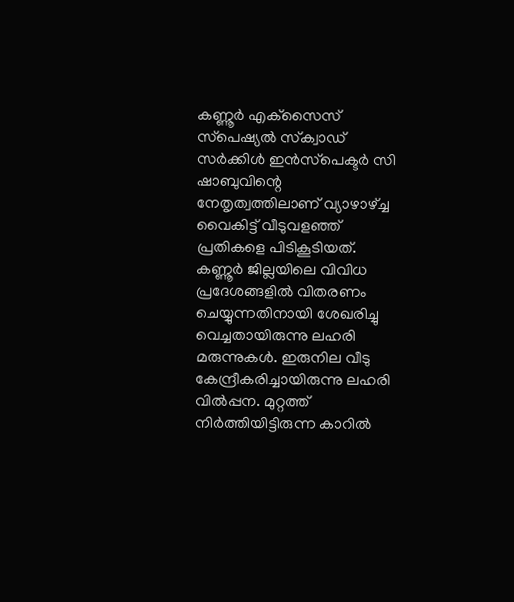കണ്ണൂര്‍ എക്‌സൈസ് സ്‌പെഷ്യല്‍ സ്‌ക്വാഡ് സര്‍ക്കിള്‍ ഇന്‍സ്‌പെക്ടര്‍ സി ഷാബുവിന്റെ നേതൃത്വത്തിലാണ് വ്യാഴാഴ്ച്ച വൈകിട്ട് വീടുവളഞ്ഞ് പ്രതികളെ പിടികൂടിയത്. കണ്ണൂര്‍ ജില്ലയിലെ വിവിധ പ്രദേശങ്ങളില്‍ വിതരണം ചെയ്യുന്നതിനായി ശേഖരിച്ചു വെച്ചതായിരുന്നു ലഹരി മരുന്നുകള്‍. ഇരുനില വീടു കേന്ദ്രീകരിച്ചായിരുന്നു ലഹരി വില്‍പ്പന. മുറ്റത്ത് നിര്‍ത്തിയിട്ടിരുന്ന കാറില്‍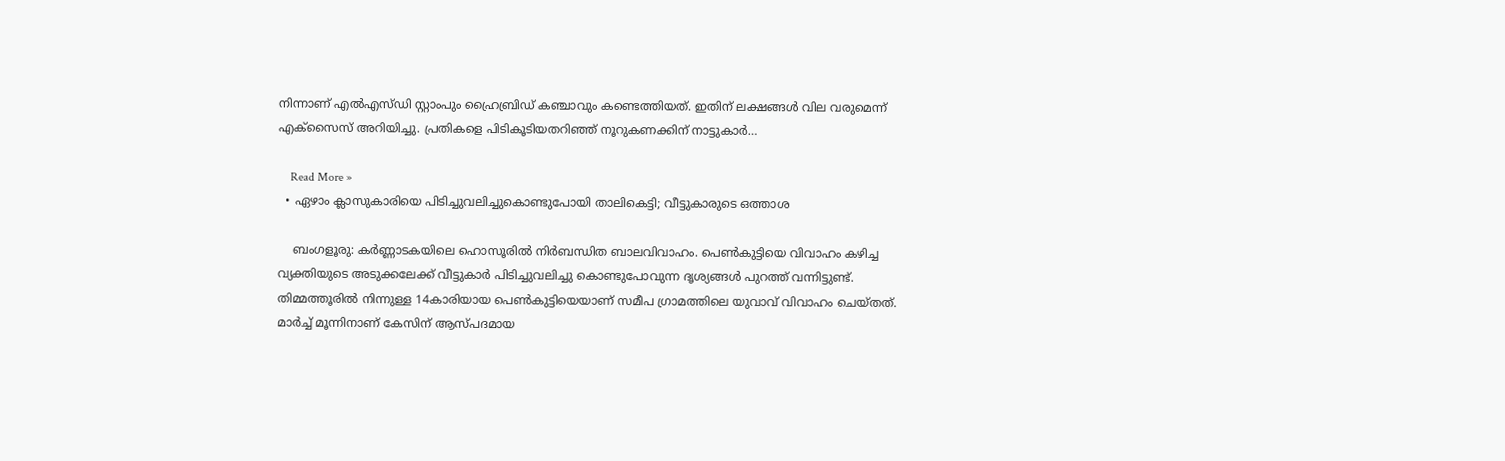നിന്നാണ് എല്‍എസ്ഡി സ്റ്റാംപും ഹ്രൈബ്രിഡ് കഞ്ചാവും കണ്ടെത്തിയത്. ഇതിന് ലക്ഷങ്ങള്‍ വില വരുമെന്ന് എക്‌സൈസ് അറിയിച്ചു. പ്രതികളെ പിടികൂടിയതറിഞ്ഞ് നൂറുകണക്കിന് നാട്ടുകാര്‍…

    Read More »
  • ഏഴാം ക്ലാസുകാരിയെ പിടിച്ചുവലിച്ചുകൊണ്ടുപോയി താലികെട്ടി; വീട്ടുകാരുടെ ഒത്താശ

    ബംഗളൂരു: കര്‍ണ്ണാടകയിലെ ഹൊസൂരില്‍ നിര്‍ബന്ധിത ബാലവിവാഹം. പെണ്‍കുട്ടിയെ വിവാഹം കഴിച്ച വ്യക്തിയുടെ അടുക്കലേക്ക് വീട്ടുകാര്‍ പിടിച്ചുവലിച്ചു കൊണ്ടുപോവുന്ന ദൃശ്യങ്ങള്‍ പുറത്ത് വന്നിട്ടുണ്ട്. തിമ്മത്തൂരില്‍ നിന്നുള്ള 14കാരിയായ പെണ്‍കുട്ടിയെയാണ് സമീപ ഗ്രാമത്തിലെ യുവാവ് വിവാഹം ചെയ്തത്. മാര്‍ച്ച് മൂന്നിനാണ് കേസിന് ആസ്പദമായ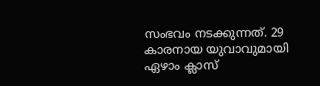സംഭവം നടക്കുന്നത്. 29 കാരനായ യുവാവുമായി ഏഴാം ക്ലാസ്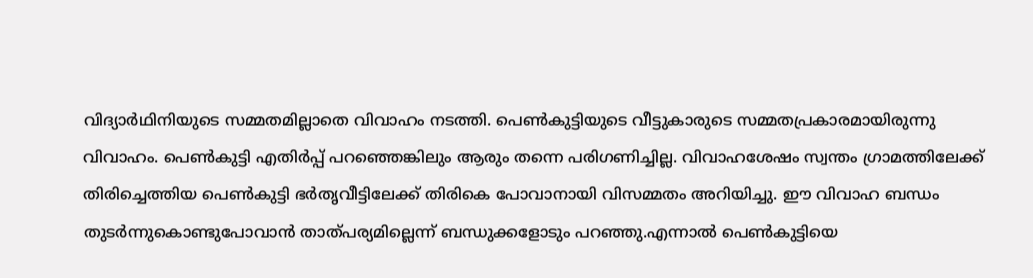വിദ്യാര്‍ഥിനിയുടെ സമ്മതമില്ലാതെ വിവാഹം നടത്തി. പെണ്‍കുട്ടിയുടെ വീട്ടുകാരുടെ സമ്മതപ്രകാരമായിരുന്നു വിവാഹം. പെണ്‍കുട്ടി എതിര്‍പ്പ് പറഞ്ഞെങ്കിലും ആരും തന്നെ പരിഗണിച്ചില്ല. വിവാഹശേഷം സ്വന്തം ഗ്രാമത്തിലേക്ക് തിരിച്ചെത്തിയ പെണ്‍കുട്ടി ഭര്‍തൃവീട്ടിലേക്ക് തിരികെ പോവാനായി വിസമ്മതം അറിയിച്ചു. ഈ വിവാഹ ബന്ധം തുടര്‍ന്നുകൊണ്ടുപോവാന്‍ താത്പര്യമില്ലെന്ന് ബന്ധുക്കളോടും പറഞ്ഞു.എന്നാല്‍ പെണ്‍കുട്ടിയെ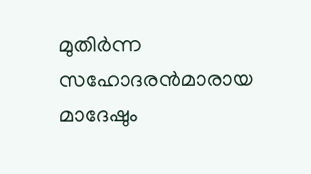മുതിര്‍ന്ന സഹോദരന്‍മാരായ മാദേഷും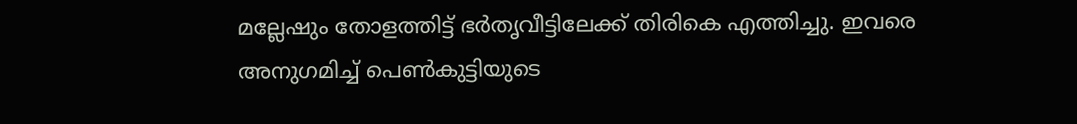മല്ലേഷും തോളത്തിട്ട് ഭര്‍തൃവീട്ടിലേക്ക് തിരികെ എത്തിച്ചു. ഇവരെ അനുഗമിച്ച് പെണ്‍കുട്ടിയുടെ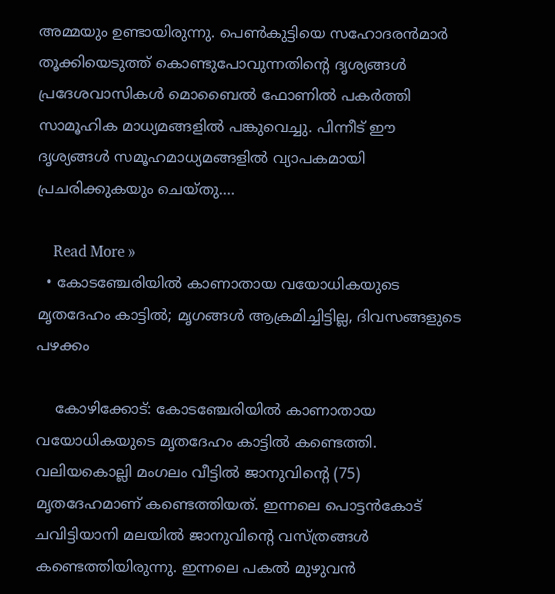അമ്മയും ഉണ്ടായിരുന്നു. പെണ്‍കുട്ടിയെ സഹോദരന്‍മാര്‍ തൂക്കിയെടുത്ത് കൊണ്ടുപോവുന്നതിന്റെ ദൃശ്യങ്ങള്‍ പ്രദേശവാസികള്‍ മൊബൈല്‍ ഫോണില്‍ പകര്‍ത്തി സാമൂഹിക മാധ്യമങ്ങളില്‍ പങ്കുവെച്ചു. പിന്നീട് ഈ ദൃശ്യങ്ങള്‍ സമൂഹമാധ്യമങ്ങളില്‍ വ്യാപകമായി പ്രചരിക്കുകയും ചെയ്തു.…

    Read More »
  • കോടഞ്ചേരിയില്‍ കാണാതായ വയോധികയുടെ മൃതദേഹം കാട്ടില്‍; മൃഗങ്ങള്‍ ആക്രമിച്ചിട്ടില്ല, ദിവസങ്ങളുടെ പഴക്കം

    കോഴിക്കോട്: കോടഞ്ചേരിയില്‍ കാണാതായ വയോധികയുടെ മൃതദേഹം കാട്ടില്‍ കണ്ടെത്തി. വലിയകൊല്ലി മംഗലം വീട്ടില്‍ ജാനുവിന്റെ (75) മൃതദേഹമാണ് കണ്ടെത്തിയത്. ഇന്നലെ പൊട്ടന്‍കോട് ചവിട്ടിയാനി മലയില്‍ ജാനുവിന്റെ വസ്ത്രങ്ങള്‍ കണ്ടെത്തിയിരുന്നു. ഇന്നലെ പകല്‍ മുഴുവന്‍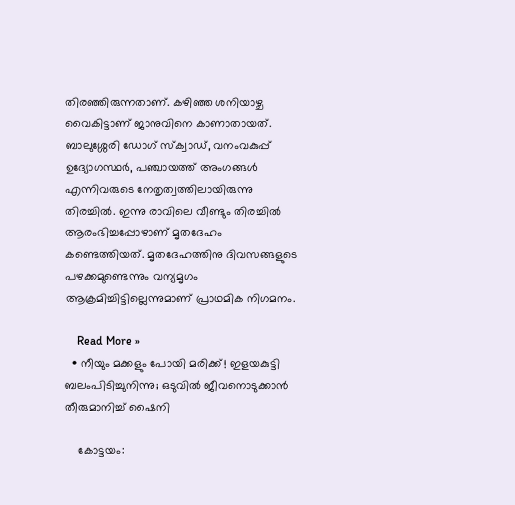തിരഞ്ഞിരുന്നതാണ്. കഴിഞ്ഞ ശനിയാഴ്ച വൈകിട്ടാണ് ജാനുവിനെ കാണാതായത്. ബാലുശ്ശേരി ഡോഗ് സ്‌ക്വാഡ്, വനംവകുപ്പ് ഉദ്യോഗസ്ഥര്‍, പഞ്ചായത്ത് അംഗങ്ങള്‍ എന്നിവരുടെ നേതൃത്വത്തിലായിരുന്നു തിരച്ചില്‍. ഇന്നു രാവിലെ വീണ്ടും തിരച്ചില്‍ ആരംഭിച്ചപ്പോഴാണ് മൃതദേഹം കണ്ടെത്തിയത്. മൃതദേഹത്തിനു ദിവസങ്ങളുടെ പഴക്കമുണ്ടെന്നും വന്യമൃഗം ആക്രമിച്ചിട്ടില്ലെന്നുമാണ് പ്രാഥമിക നിഗമനം.

    Read More »
  • നീയും മക്കളും പോയി മരിക്ക്! ഇളയകുട്ടി ബലംപിടിച്ചുനിന്നു; ഒടുവില്‍ ജീവനൊടുക്കാന്‍ തീരുമാനിച്ച് ഷൈനി

    കോട്ടയം: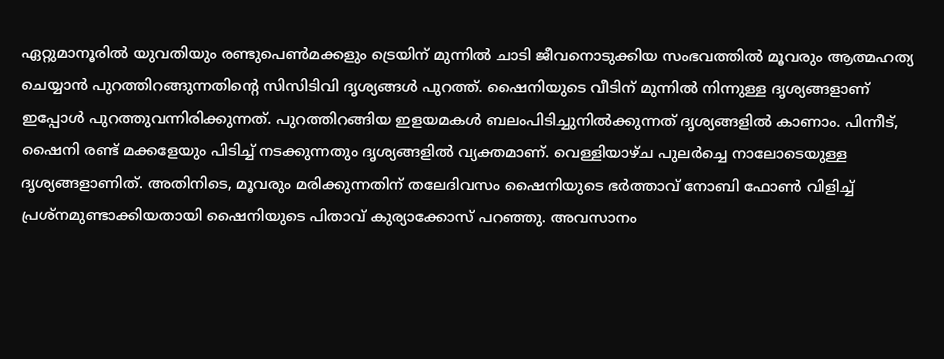ഏറ്റുമാനൂരില്‍ യുവതിയും രണ്ടുപെണ്‍മക്കളും ട്രെയിന് മുന്നില്‍ ചാടി ജീവനൊടുക്കിയ സംഭവത്തില്‍ മൂവരും ആത്മഹത്യ ചെയ്യാന്‍ പുറത്തിറങ്ങുന്നതിന്റെ സിസിടിവി ദൃശ്യങ്ങള്‍ പുറത്ത്. ഷൈനിയുടെ വീടിന് മുന്നില്‍ നിന്നുള്ള ദൃശ്യങ്ങളാണ് ഇപ്പോള്‍ പുറത്തുവന്നിരിക്കുന്നത്. പുറത്തിറങ്ങിയ ഇളയമകള്‍ ബലംപിടിച്ചുനില്‍ക്കുന്നത് ദൃശ്യങ്ങളില്‍ കാണാം. പിന്നീട്, ഷൈനി രണ്ട് മക്കളേയും പിടിച്ച് നടക്കുന്നതും ദൃശ്യങ്ങളില്‍ വ്യക്തമാണ്. വെള്ളിയാഴ്ച പുലര്‍ച്ചെ നാലോടെയുള്ള ദൃശ്യങ്ങളാണിത്. അതിനിടെ, മൂവരും മരിക്കുന്നതിന് തലേദിവസം ഷൈനിയുടെ ഭര്‍ത്താവ് നോബി ഫോണ്‍ വിളിച്ച് പ്രശ്‌നമുണ്ടാക്കിയതായി ഷൈനിയുടെ പിതാവ് കുര്യാക്കോസ് പറഞ്ഞു. അവസാനം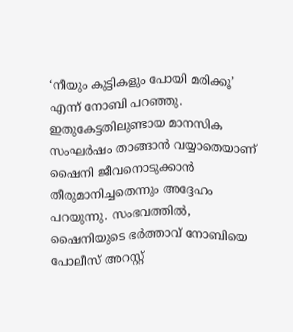‘നീയും കുട്ടികളും പോയി മരിക്കൂ’ എന്ന് നോബി പറഞ്ഞു. ഇതുകേട്ടതിലുണ്ടായ മാനസിക സംഘര്‍ഷം താങ്ങാന്‍ വയ്യാതെയാണ് ഷൈനി ജീവനൊടുക്കാന്‍ തീരുമാനിച്ചതെന്നും അദ്ദേഹം പറയുന്നു. സംഭവത്തില്‍, ഷൈനിയുടെ ഭര്‍ത്താവ് നോബിയെ പോലീസ് അറസ്റ്റ്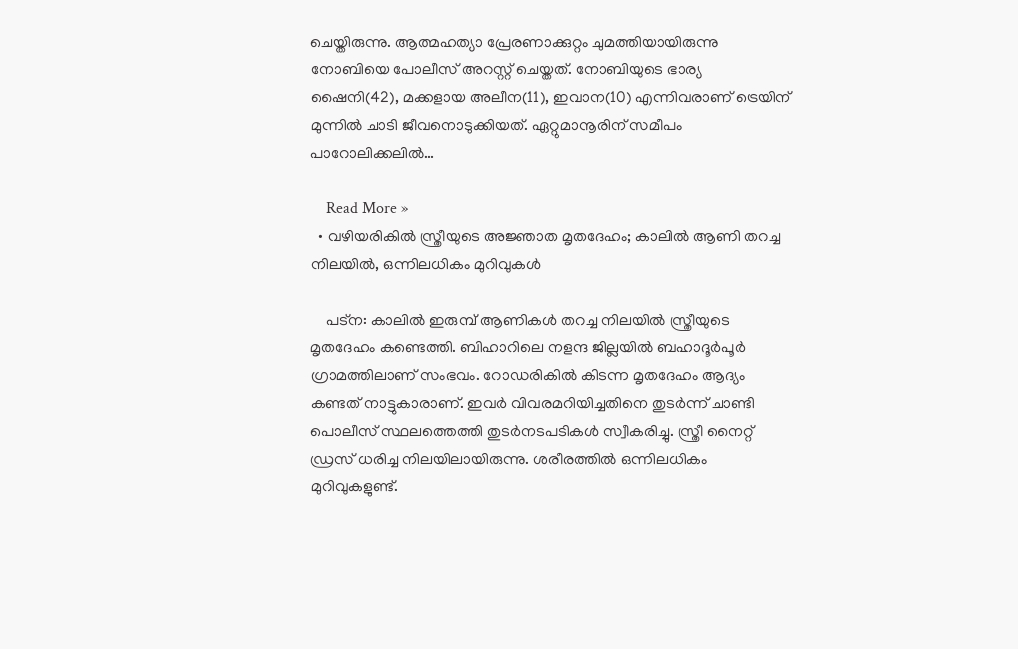ചെയ്തിരുന്നു. ആത്മഹത്യാ പ്രേരണാക്കുറ്റം ചുമത്തിയായിരുന്നു നോബിയെ പോലീസ് അറസ്റ്റ് ചെയ്തത്. നോബിയുടെ ഭാര്യ ഷൈനി(42), മക്കളായ അലീന(11), ഇവാന(10) എന്നിവരാണ് ട്രെയിന് മുന്നില്‍ ചാടി ജീവനൊടുക്കിയത്. ഏറ്റുമാനൂരിന് സമീപം പാറോലിക്കലില്‍…

    Read More »
  • വഴിയരികില്‍ സ്ത്രീയുടെ അജ്ഞാത മൃതദേഹം; കാലില്‍ ആണി തറച്ച നിലയില്‍, ഒന്നിലധികം മുറിവുകള്‍

    പട്ന: കാലില്‍ ഇരുമ്പ് ആണികള്‍ തറച്ച നിലയില്‍ സ്ത്രീയുടെ മൃതദേഹം കണ്ടെത്തി. ബിഹാറിലെ നളന്ദ ജില്ലയില്‍ ബഹാദൂര്‍പൂര്‍ ഗ്രാമത്തിലാണ് സംഭവം. റോഡരികില്‍ കിടന്ന മൃതദേഹം ആദ്യം കണ്ടത് നാട്ടുകാരാണ്. ഇവര്‍ വിവരമറിയിച്ചതിനെ തുടര്‍ന്ന് ചാണ്ടി പൊലീസ് സ്ഥലത്തെത്തി തുടര്‍നടപടികള്‍ സ്വീകരിച്ചു. സ്ത്രീ നൈറ്റ് ഡ്രസ് ധരിച്ച നിലയിലായിരുന്നു. ശരീരത്തില്‍ ഒന്നിലധികം മുറിവുകളുണ്ട്.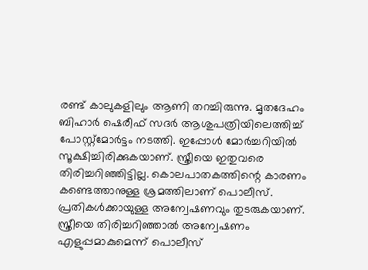രണ്ട് കാലുകളിലും ആണി തറച്ചിരുന്നു. മൃതദേഹം ബിഹാര്‍ ഷെരീഫ് സദര്‍ ആശുപത്രിയിലെത്തിച്ച് പോസ്റ്റ്മോര്‍ട്ടം നടത്തി. ഇപ്പോള്‍ മോര്‍ച്ചറിയില്‍ സൂക്ഷിച്ചിരിക്കുകയാണ്. സ്ത്രീയെ ഇതുവരെ തിരിച്ചറിഞ്ഞിട്ടില്ല. കൊലപാതകത്തിന്റെ കാരണം കണ്ടെത്താനുള്ള ശ്രമത്തിലാണ് പൊലീസ്. പ്രതികള്‍ക്കായുള്ള അന്വേഷണവും തുടരുകയാണ്. സ്ത്രീയെ തിരിച്ചറിഞ്ഞാല്‍ അന്വേഷണം എളുപ്പമാകുമെന്ന് പൊലീസ്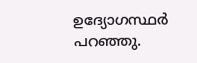ഉദ്യോഗസ്ഥര്‍ പറഞ്ഞു.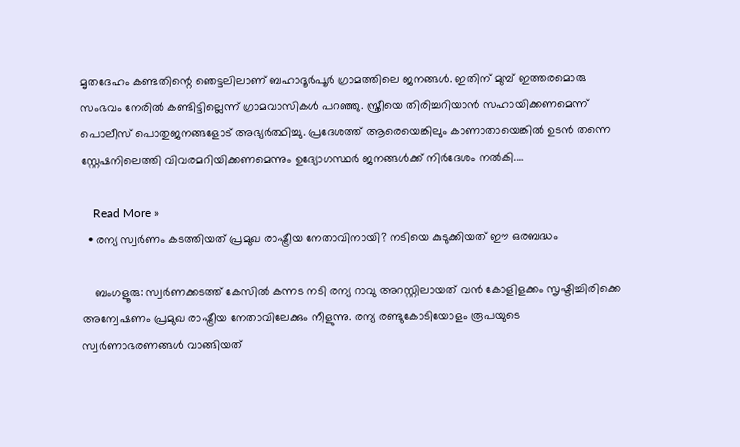മൃതദേഹം കണ്ടതിന്റെ ഞെട്ടലിലാണ് ബഹാദൂര്‍പൂര്‍ ഗ്രാമത്തിലെ ജനങ്ങള്‍. ഇതിന് മുമ്പ് ഇത്തരമൊരു സംഭവം നേരില്‍ കണ്ടിട്ടില്ലെന്ന് ഗ്രാമവാസികള്‍ പറഞ്ഞു. സ്ത്രീയെ തിരിച്ചറിയാന്‍ സഹായിക്കണമെന്ന് പൊലീസ് പൊതുജനങ്ങളോട് അഭ്യര്‍ത്ഥിച്ചു. പ്രദേശത്ത് ആരെയെങ്കിലും കാണാതായെങ്കില്‍ ഉടന്‍ തന്നെ സ്റ്റേഷനിലെത്തി വിവരമറിയിക്കണമെന്നും ഉദ്യോഗസ്ഥര്‍ ജനങ്ങള്‍ക്ക് നിര്‍ദേശം നല്‍കി.…

    Read More »
  • രന്യ സ്വര്‍ണം കടത്തിയത് പ്രമുഖ രാഷ്ട്രീയ നേതാവിനായി? നടിയെ കുടുക്കിയത് ഈ ഒരബദ്ധം

    ബംഗളൂരു: സ്വര്‍ണക്കടത്ത് കേസില്‍ കന്നട നടി രന്യ റാവു അറസ്റ്റിലായത് വന്‍ കോളിളക്കം സൃഷ്ടിച്ചിരിക്കെ അന്വേഷണം പ്രമുഖ രാഷ്ട്രീയ നേതാവിലേക്കും നീളുന്നു. രന്യ രണ്ടുകോടിയോളം രൂപയുടെ സ്വര്‍ണാഭരണങ്ങള്‍ വാങ്ങിയത്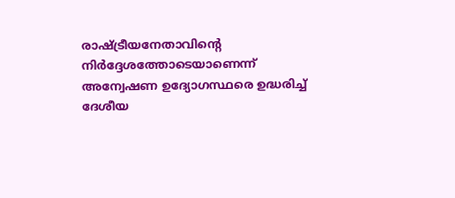രാഷ്ട്രീയനേതാവിന്റെ നിര്‍ദ്ദേശത്തോടെയാണെന്ന് അന്വേഷണ ഉദ്യോഗസ്ഥരെ ഉദ്ധരിച്ച് ദേശീയ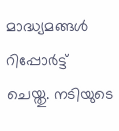മാദ്ധ്യമങ്ങള്‍ റിപ്പോര്‍ട്ട് ചെയ്തു. നടിയുടെ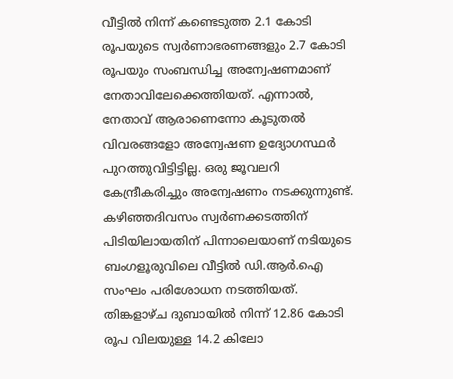വീട്ടില്‍ നിന്ന് കണ്ടെടുത്ത 2.1 കോടി രൂപയുടെ സ്വര്‍ണാഭരണങ്ങളും 2.7 കോടി രൂപയും സംബന്ധിച്ച അന്വേഷണമാണ് നേതാവിലേക്കെത്തിയത്. എന്നാല്‍, നേതാവ് ആരാണെന്നോ കൂടുതല്‍ വിവരങ്ങളോ അന്വേഷണ ഉദ്യോഗസ്ഥര്‍ പുറത്തുവിട്ടിട്ടില്ല. ഒരു ജൂവലറി കേന്ദ്രീകരിച്ചും അന്വേഷണം നടക്കുന്നുണ്ട്. കഴിഞ്ഞദിവസം സ്വര്‍ണക്കടത്തിന് പിടിയിലായതിന് പിന്നാലെയാണ് നടിയുടെ ബംഗളൂരുവിലെ വീട്ടില്‍ ഡി.ആര്‍.ഐ സംഘം പരിശോധന നടത്തിയത്. തിങ്കളാഴ്ച ദുബായില്‍ നിന്ന് 12.86 കോടി രൂപ വിലയുള്ള 14.2 കിലോ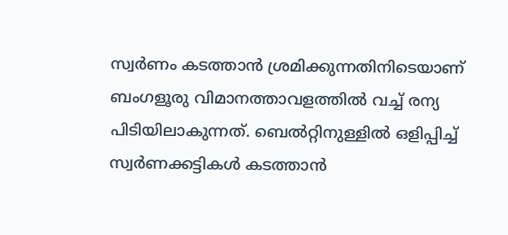സ്വര്‍ണം കടത്താന്‍ ശ്രമിക്കുന്നതിനിടെയാണ് ബംഗളൂരു വിമാനത്താവളത്തില്‍ വച്ച് രന്യ പിടിയിലാകുന്നത്. ബെല്‍റ്റിനുള്ളില്‍ ഒളിപ്പിച്ച് സ്വര്‍ണക്കട്ടികള്‍ കടത്താന്‍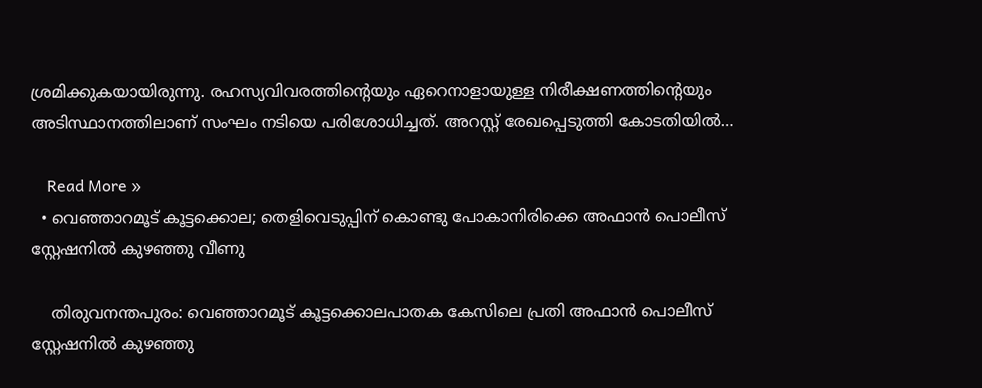ശ്രമിക്കുകയായിരുന്നു. രഹസ്യവിവരത്തിന്റെയും ഏറെനാളായുള്ള നിരീക്ഷണത്തിന്റെയും അടിസ്ഥാനത്തിലാണ് സംഘം നടിയെ പരിശോധിച്ചത്. അറസ്റ്റ് രേഖപ്പെടുത്തി കോടതിയില്‍…

    Read More »
  • വെഞ്ഞാറമൂട് കൂട്ടക്കൊല; തെളിവെടുപ്പിന് കൊണ്ടു പോകാനിരിക്കെ അഫാന്‍ പൊലീസ് സ്റ്റേഷനില്‍ കുഴഞ്ഞു വീണു

    തിരുവനന്തപുരം: വെഞ്ഞാറമൂട് കൂട്ടക്കൊലപാതക കേസിലെ പ്രതി അഫാന്‍ പൊലീസ് സ്റ്റേഷനില്‍ കുഴഞ്ഞു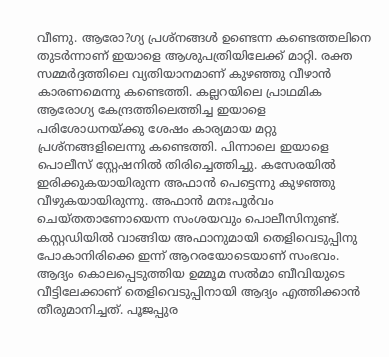വീണു. ആരോ?ഗ്യ പ്രശ്‌നങ്ങള്‍ ഉണ്ടെന്ന കണ്ടെത്തലിനെ തുടര്‍ന്നാണ് ഇയാളെ ആശുപത്രിയിലേക്ക് മാറ്റി. രക്ത സമ്മര്‍ദ്ദത്തിലെ വ്യതിയാനമാണ് കുഴഞ്ഞു വീഴാന്‍ കാരണമെന്നു കണ്ടെത്തി. കല്ലറയിലെ പ്രാഥമിക ആരോഗ്യ കേന്ദ്രത്തിലെത്തിച്ച ഇയാളെ പരിശോധനയ്ക്കു ശേഷം കാര്യമായ മറ്റു പ്രശ്‌നങ്ങളിലെന്നു കണ്ടെത്തി. പിന്നാലെ ഇയാളെ പൊലീസ് സ്റ്റേഷനില്‍ തിരിച്ചെത്തിച്ചു. കസേരയില്‍ ഇരിക്കുകയായിരുന്ന അഫാന്‍ പെട്ടെന്നു കുഴഞ്ഞു വീഴുകയായിരുന്നു. അഫാന്‍ മനഃപൂര്‍വം ചെയ്തതാണോയെന്ന സംശയവും പൊലീസിനുണ്ട്. കസ്റ്റഡിയില്‍ വാങ്ങിയ അഫാനുമായി തെളിവെടുപ്പിനു പോകാനിരിക്കെ ഇന്ന് ആറരയോടെയാണ് സംഭവം. ആദ്യം കൊലപ്പെടുത്തിയ ഉമ്മൂമ സല്‍മാ ബീവിയുടെ വീട്ടിലേക്കാണ് തെളിവെടുപ്പിനായി ആദ്യം എത്തിക്കാന്‍ തീരുമാനിച്ചത്. പൂജപ്പുര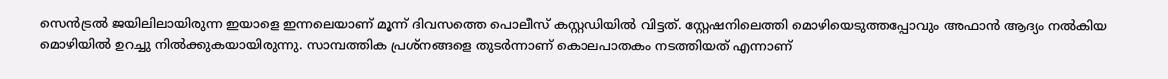സെന്‍ട്രല്‍ ജയിലിലായിരുന്ന ഇയാളെ ഇന്നലെയാണ് മൂന്ന് ദിവസത്തെ പൊലീസ് കസ്റ്റഡിയില്‍ വിട്ടത്. സ്റ്റേഷനിലെത്തി മൊഴിയെടുത്തപ്പോവും അഫാന്‍ ആദ്യം നല്‍കിയ മൊഴിയില്‍ ഉറച്ചു നില്‍ക്കുകയായിരുന്നു. സാമ്പത്തിക പ്രശ്‌നങ്ങളെ തുടര്‍ന്നാണ് കൊലപാതകം നടത്തിയത് എന്നാണ്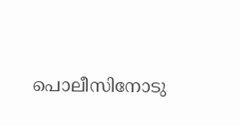പൊലീസിനോടു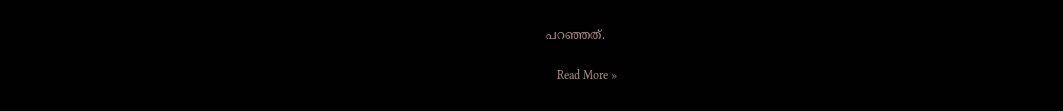പറഞ്ഞത്.

    Read More »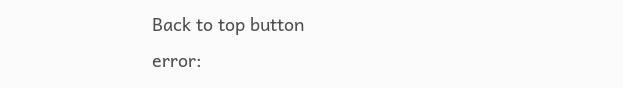Back to top button
error: